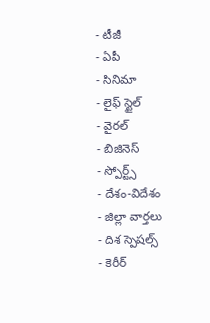- టీజీ
- ఏపీ
- సినిమా
- లైఫ్ స్టైల్
- వైరల్
- బిజినెస్
- స్పోర్ట్స్
- దేశం-విదేశం
- జిల్లా వార్తలు
- దిశ స్పెషల్స్
- కెరీర్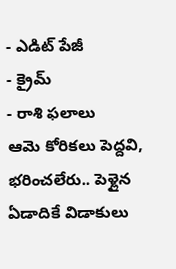- ఎడిట్ పేజీ
- క్రైమ్
- రాశి ఫలాలు
ఆమె కోరికలు పెద్దవి, భరించలేరు.. పెళ్లైన ఏడాదికే విడాకులు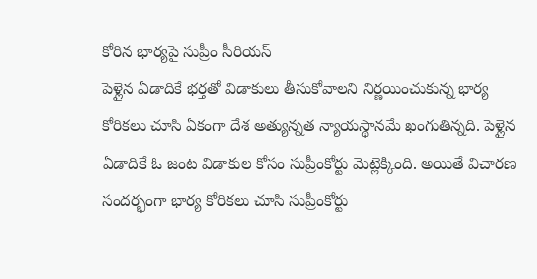కోరిన భార్యపై సుప్రీం సీరియస్
పెళ్లైన ఏడాదికే భర్తతో విడాకులు తీసుకోవాలని నిర్ణయించుకున్న భార్య కోరికలు చూసి ఏకంగా దేశ అత్యున్నత న్యాయస్థానమే ఖంగుతిన్నది. పెళ్లైన ఏడాదికే ఓ జంట విడాకుల కోసం సుప్రీంకోర్టు మెట్లెక్కింది. అయితే విచారణ సందర్భంగా భార్య కోరికలు చూసి సుప్రీంకోర్టు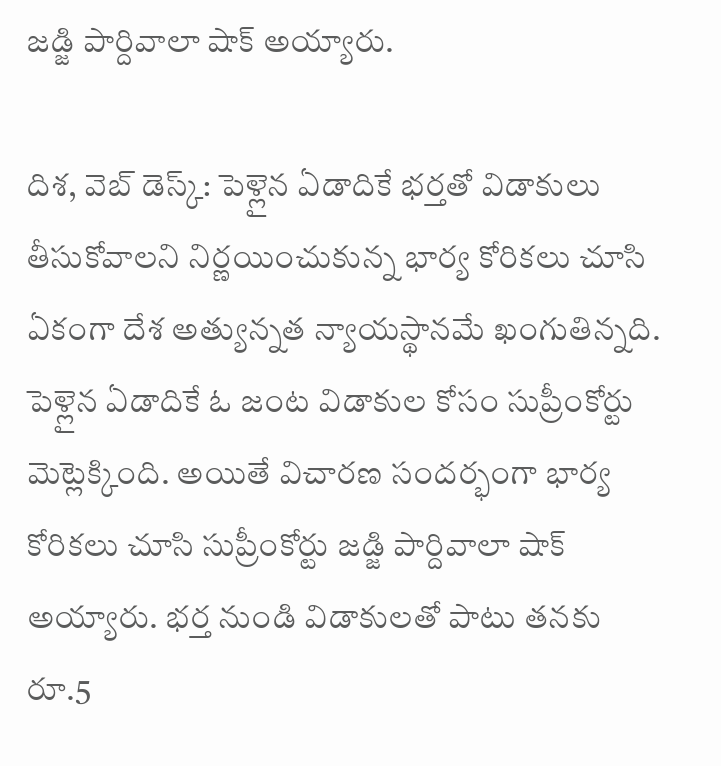జడ్జి పార్దివాలా షాక్ అయ్యారు.

దిశ, వెబ్ డెస్క్: పెళ్లైన ఏడాదికే భర్తతో విడాకులు తీసుకోవాలని నిర్ణయించుకున్న భార్య కోరికలు చూసి ఏకంగా దేశ అత్యున్నత న్యాయస్థానమే ఖంగుతిన్నది. పెళ్లైన ఏడాదికే ఓ జంట విడాకుల కోసం సుప్రీంకోర్టు మెట్లెక్కింది. అయితే విచారణ సందర్భంగా భార్య కోరికలు చూసి సుప్రీంకోర్టు జడ్జి పార్దివాలా షాక్ అయ్యారు. భర్త నుండి విడాకులతో పాటు తనకు రూ.5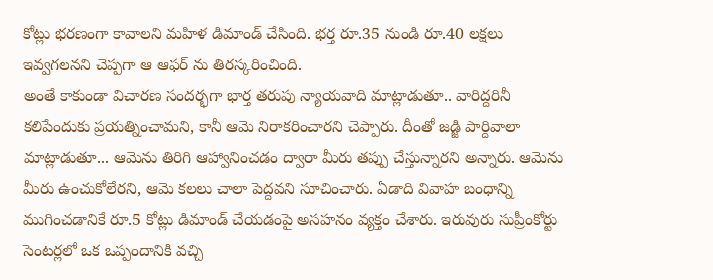కోట్లు భరణంగా కావాలని మహిళ డిమాండ్ చేసింది. భర్త రూ.35 నుండి రూ.40 లక్షలు ఇవ్వగలనని చెప్పగా ఆ ఆఫర్ ను తిరస్కరించింది.
అంతే కాకుండా విచారణ సందర్భగా భార్త తరుపు న్యాయవాది మాట్లాడుతూ.. వారిద్దరినీ కలిపేందుకు ప్రయత్నించామని, కానీ ఆమె నిరాకరించారని చెప్పారు. దీంతో జడ్జి పార్దివాలా మాట్లాడుతూ... ఆమెను తిరిగి ఆహ్వానించడం ద్వారా మీరు తప్పు చేస్తున్నారని అన్నారు. ఆమెను మీరు ఉంచుకోలేరని, ఆమె కలలు చాలా పెద్దవని సూచించారు. ఏడాది వివాహ బంధాన్ని ముగించడానికే రూ.5 కోట్లు డిమాండ్ చేయడంపై అసహనం వ్యక్తం చేశారు. ఇరువురు సుప్రీంకోర్టు సెంటర్లలో ఒక ఒప్పందానికి వచ్చి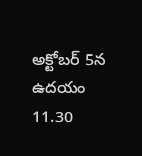అక్టోబర్ 5న ఉదయం 11.30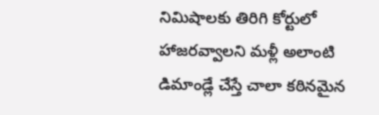నిమిషాలకు తిరిగి కోర్టులో హాజరవ్వాలని మళ్లీ అలాంటి డిమాండ్లే చేస్తే చాలా కఠినమైన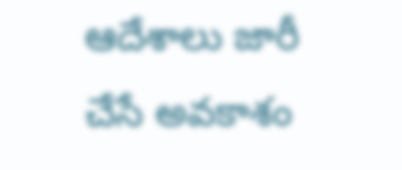ఆదేశాలు జారీ చేసే అవకాశం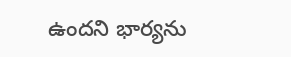ఉందని భార్యను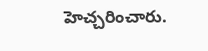హెచ్చరించారు.